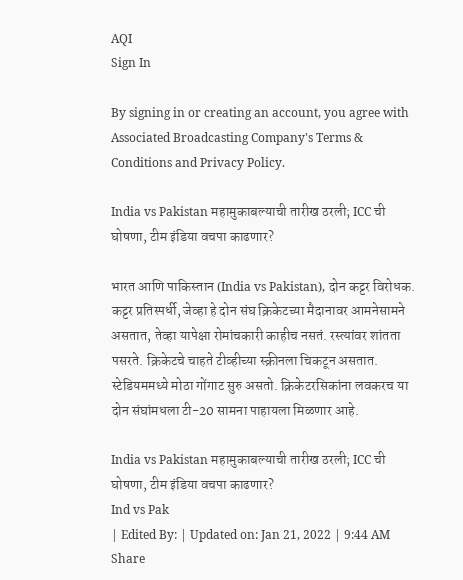AQI
Sign In

By signing in or creating an account, you agree with Associated Broadcasting Company's Terms & Conditions and Privacy Policy.

India vs Pakistan महामुकाबल्याची तारीख ठरली; ICC ची घोषणा, टीम इंडिया वचपा काढणार?

भारत आणि पाकिस्तान (India vs Pakistan), दोन कट्टर विरोधक. कट्टर प्रतिस्पर्धी, जेव्हा हे दोन संघ क्रिकेटच्या मैदानावर आमनेसामने असतात, तेव्हा यापेक्षा रोमांचकारी काहीच नसतं. रस्त्यांवर शांतता पसरते. क्रिकेटचे चाहते टीव्हीच्या स्क्रीनला चिकटून असतात. स्टेडियममध्ये मोठा गोंगाट सुरु असतो. क्रिकेटरसिकांना लवकरच या दोन संघांमधला टी-20 सामना पाहायला मिळणार आहे.

India vs Pakistan महामुकाबल्याची तारीख ठरली; ICC ची घोषणा, टीम इंडिया वचपा काढणार?
Ind vs Pak
| Edited By: | Updated on: Jan 21, 2022 | 9:44 AM
Share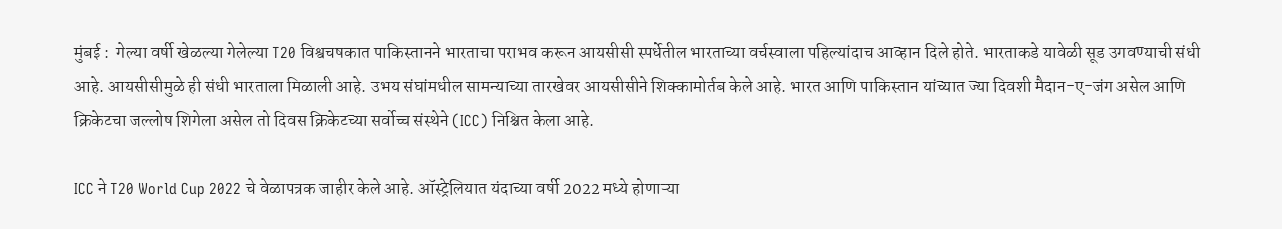मुंबई :  गेल्या वर्षी खेळल्या गेलेल्या T20 विश्वचषकात पाकिस्तानने भारताचा पराभव करून आयसीसी स्पर्धेतील भारताच्या वर्चस्वाला पहिल्यांदाच आव्हान दिले होते. भारताकडे यावेळी सूड उगवण्याची संधी आहे. आयसीसीमुळे ही संधी भारताला मिळाली आहे. उभय संघांमधील सामन्याच्या तारखेवर आयसीसीने शिक्कामोर्तब केले आहे. भारत आणि पाकिस्तान यांच्यात ज्या दिवशी मैदान-ए-जंग असेल आणि क्रिकेटचा जल्लोष शिगेला असेल तो दिवस क्रिकेटच्या सर्वोच्च संस्थेने (ICC) निश्चित केला आहे.

ICC ने T20 World Cup 2022 चे वेळापत्रक जाहीर केले आहे. ऑस्ट्रेलियात यंदाच्या वर्षी 2022 मध्ये होणाऱ्या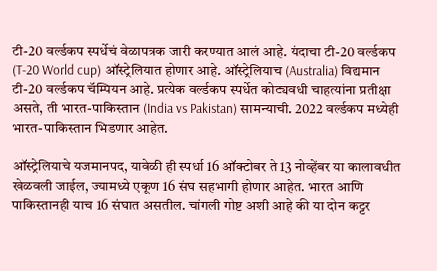टी-20 वर्ल्डकप स्पर्धेचं वेळापत्रक जारी करण्यात आलं आहे. यंदाचा टी-20 वर्ल्डकप (T-20 World cup) ऑस्ट्रेलियात होणार आहे. ऑस्ट्रेलियाच (Australia) विद्यमान टी-20 वर्ल्डकप चॅम्पियन आहे. प्रत्येक वर्ल्डकप स्पर्धेत कोट्यवधी चाहत्यांना प्रतीक्षा असते, ती भारत-पाकिस्तान (India vs Pakistan) सामन्याची. 2022 वर्ल्डकप मध्येही भारत-पाकिस्तान भिडणार आहेत.

ऑस्ट्रेलियाचे यजमानपद, यावेळी ही स्पर्धा 16 ऑक्टोबर ते 13 नोव्हेंबर या कालावधीत खेळवली जाईल, ज्यामध्ये एकूण 16 संघ सहभागी होणार आहेत. भारत आणि पाकिस्तानही याच 16 संघात असतील. चांगली गोष्ट अशी आहे की या दोन कट्टर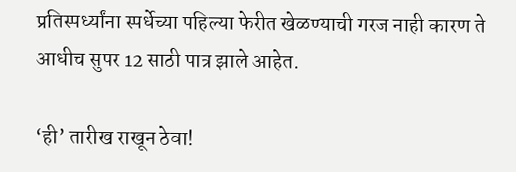प्रतिस्पर्ध्यांना स्पर्धेच्या पहिल्या फेरीत खेळण्याची गरज नाही कारण ते आधीच सुपर 12 साठी पात्र झाले आहेत.

‘ही’ तारीख राखून ठेवा!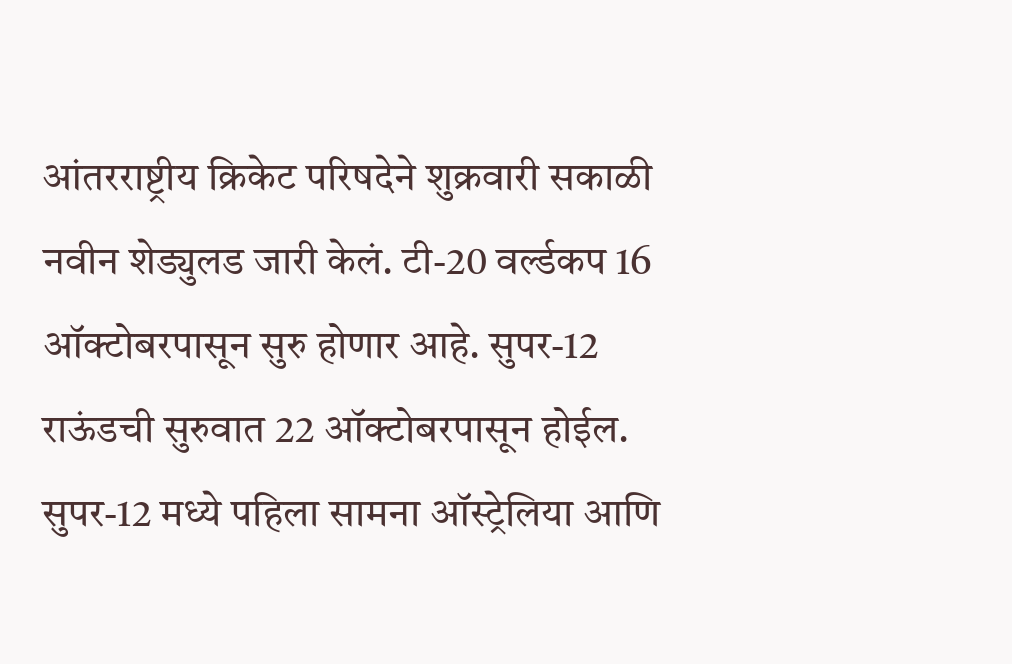आंतरराष्ट्रीय क्रिकेट परिषदेने शुक्रवारी सकाळी नवीन शेड्युलड जारी केलं. टी-20 वर्ल्डकप 16 ऑक्टोबरपासून सुरु होणार आहे. सुपर-12 राऊंडची सुरुवात 22 ऑक्टोबरपासून होईल. सुपर-12 मध्ये पहिला सामना ऑस्ट्रेलिया आणि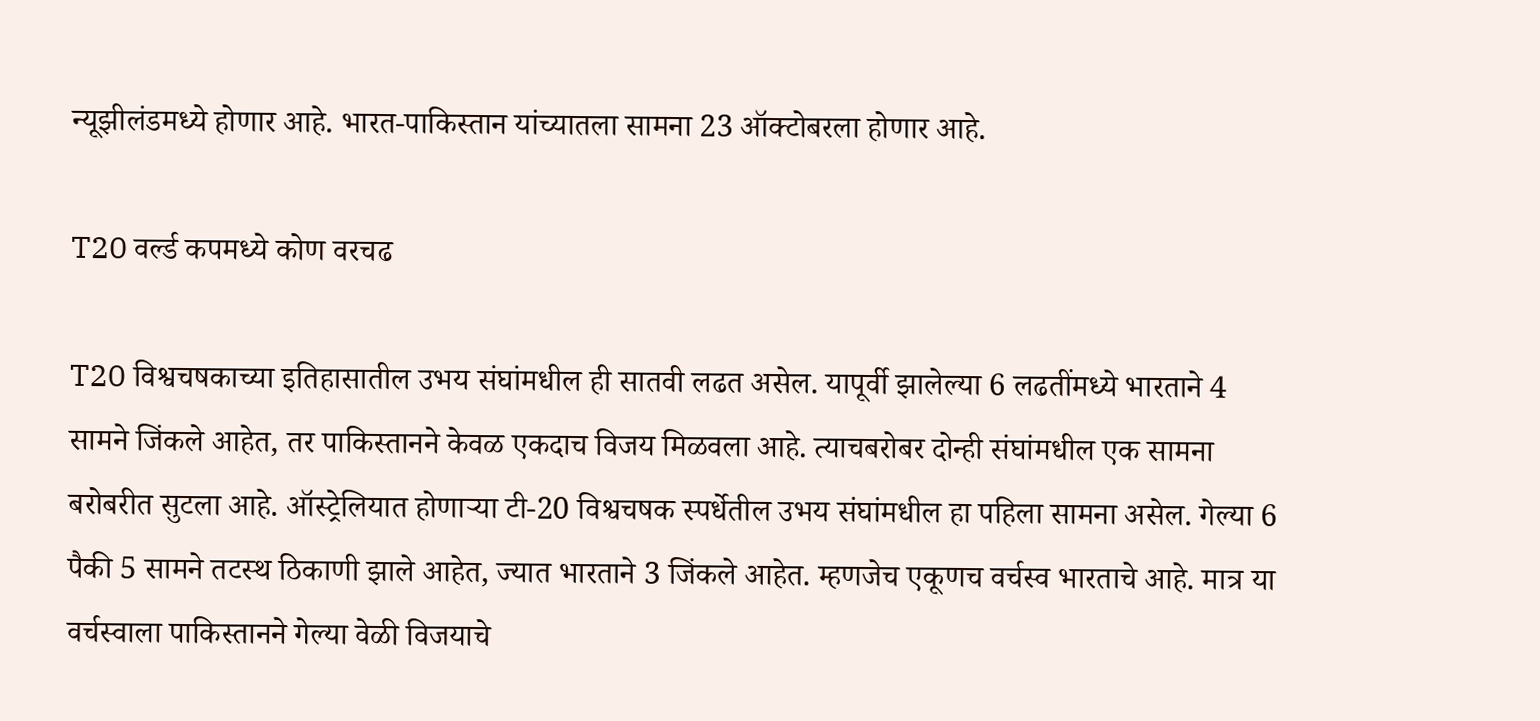न्यूझीलंडमध्ये होणार आहे. भारत-पाकिस्तान यांच्यातला सामना 23 ऑक्टोबरला होणार आहे.

T20 वर्ल्ड कपमध्ये कोण वरचढ

T20 विश्वचषकाच्या इतिहासातील उभय संघांमधील ही सातवी लढत असेल. यापूर्वी झालेल्या 6 लढतींमध्ये भारताने 4 सामने जिंकले आहेत, तर पाकिस्तानने केवळ एकदाच विजय मिळवला आहे. त्याचबरोबर दोन्ही संघांमधील एक सामना बरोबरीत सुटला आहे. ऑस्ट्रेलियात होणाऱ्या टी-20 विश्वचषक स्पर्धेतील उभय संघांमधील हा पहिला सामना असेल. गेल्या 6 पैकी 5 सामने तटस्थ ठिकाणी झाले आहेत, ज्यात भारताने 3 जिंकले आहेत. म्हणजेच एकूणच वर्चस्व भारताचे आहे. मात्र या वर्चस्वाला पाकिस्तानने गेल्या वेळी विजयाचे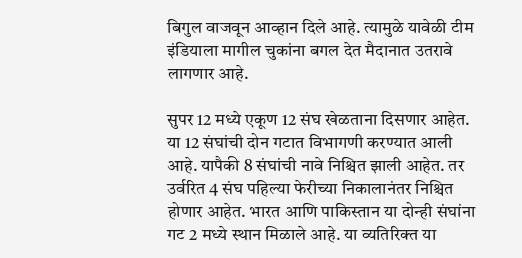बिगुल वाजवून आव्हान दिले आहे. त्यामुळे यावेळी टीम इंडियाला मागील चुकांना बगल देत मैदानात उतरावे लागणार आहे.

सुपर 12 मध्ये एकूण 12 संघ खेळताना दिसणार आहेत. या 12 संघांची दोन गटात विभागणी करण्यात आली आहे. यापैकी 8 संघांची नावे निश्चित झाली आहेत. तर उर्वरित 4 संघ पहिल्या फेरीच्या निकालानंतर निश्चित होणार आहेत. भारत आणि पाकिस्तान या दोन्ही संघांना गट 2 मध्ये स्थान मिळाले आहे. या व्यतिरिक्त या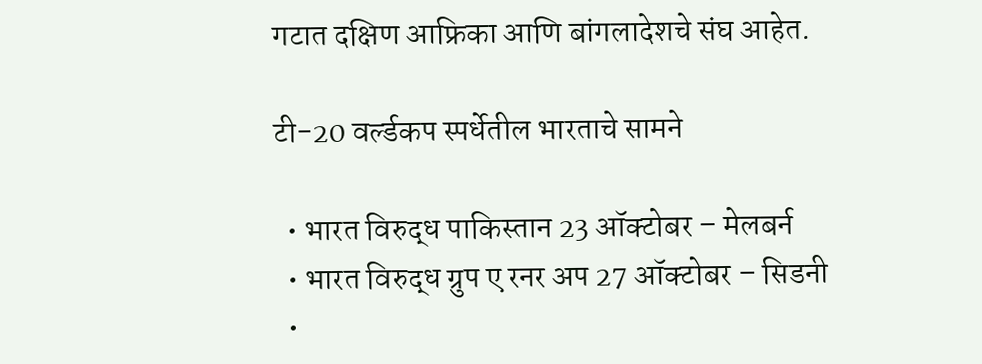गटात दक्षिण आफ्रिका आणि बांगलादेशचे संघ आहेत.

टी-20 वर्ल्डकप स्पर्धेतील भारताचे सामने

  • भारत विरुद्ध पाकिस्तान 23 ऑक्टोबर – मेलबर्न
  • भारत विरुद्ध ग्रुप ए रनर अप 27 ऑक्टोबर – सिडनी
  •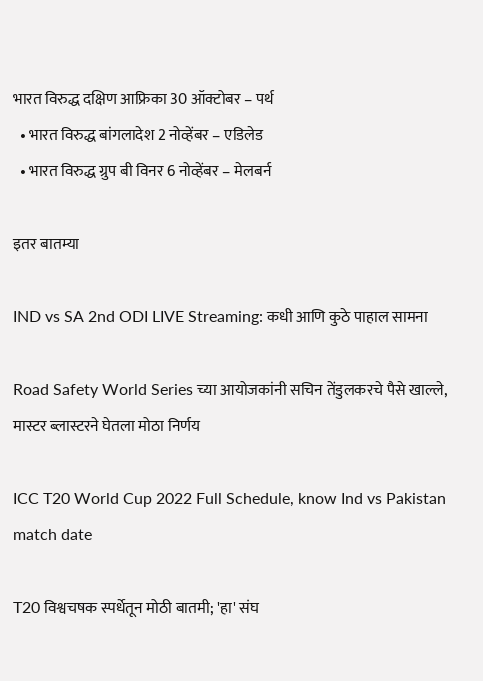भारत विरुद्ध दक्षिण आफ्रिका 30 ऑक्टोबर – पर्थ
  • भारत विरुद्ध बांगलादेश 2 नोव्हेंबर – एडिलेड
  • भारत विरुद्ध ग्रुप बी विनर 6 नोव्हेंबर – मेलबर्न

इतर बातम्या

IND vs SA 2nd ODI LIVE Streaming: कधी आणि कुठे पाहाल सामना

Road Safety World Series च्या आयोजकांनी सचिन तेंडुलकरचे पैसे खाल्ले, मास्टर ब्लास्टरने घेतला मोठा निर्णय

ICC T20 World Cup 2022 Full Schedule, know Ind vs Pakistan match date

T20 विश्वचषक स्पर्धेतून मोठी बातमी; 'हा' संघ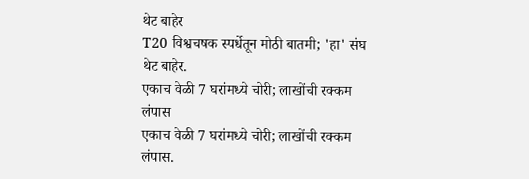थेट बाहेर
T20 विश्वचषक स्पर्धेतून मोठी बातमी; 'हा' संघ थेट बाहेर.
एकाच वेळी 7 घरांमध्ये चोरी; लाखोंची रक्कम लंपास
एकाच वेळी 7 घरांमध्ये चोरी; लाखोंची रक्कम लंपास.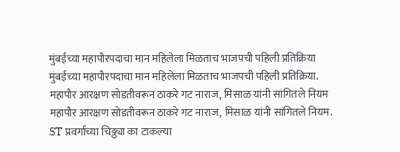मुंबईच्या महापौरपदाचा मान महिलेला मिळताच भाजपची पहिली प्रतिक्रिया
मुंबईच्या महापौरपदाचा मान महिलेला मिळताच भाजपची पहिली प्रतिक्रिया.
महापौर आरक्षण सोडतीवरून ठाकरे गट नाराज, मिसाळ यांनी सांगितले नियम
महापौर आरक्षण सोडतीवरून ठाकरे गट नाराज, मिसाळ यांनी सांगितले नियम.
ST प्रवर्गाच्या चिठ्ठ्या का टाकल्या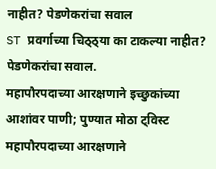नाहीत? पेडणेकरांचा सवाल
ST प्रवर्गाच्या चिठ्ठ्या का टाकल्या नाहीत? पेडणेकरांचा सवाल.
महापौरपदाच्या आरक्षणाने इच्छुकांच्या आशांवर पाणी; पुण्यात मोठा ट्विस्ट
महापौरपदाच्या आरक्षणाने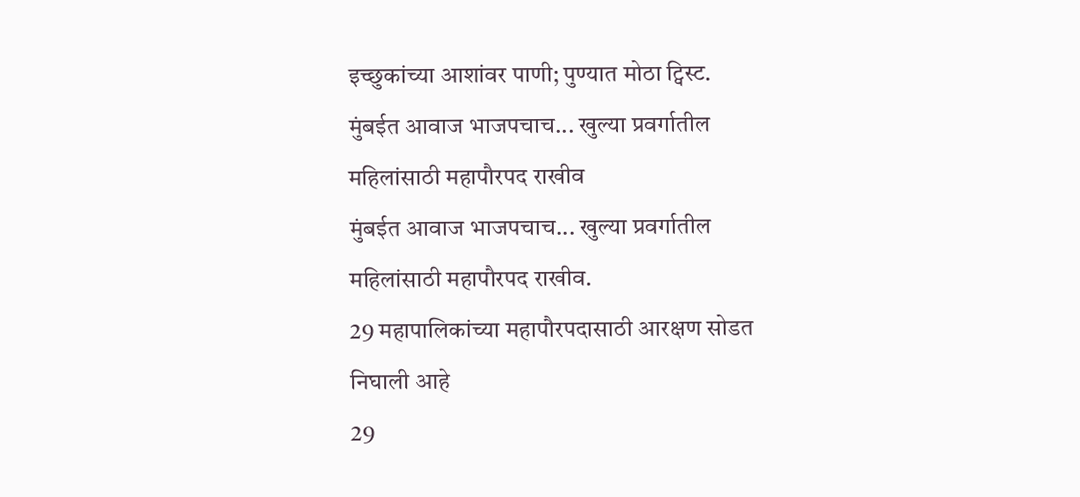इच्छुकांच्या आशांवर पाणी; पुण्यात मोठा ट्विस्ट.
मुंबईत आवाज भाजपचाच... खुल्या प्रवर्गातील महिलांसाठी महापौरपद राखीव
मुंबईत आवाज भाजपचाच... खुल्या प्रवर्गातील महिलांसाठी महापौरपद राखीव.
29 महापालिकांच्या महापौरपदासाठी आरक्षण सोडत निघाली आहे
29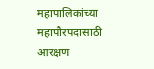महापालिकांच्या महापौरपदासाठी आरक्षण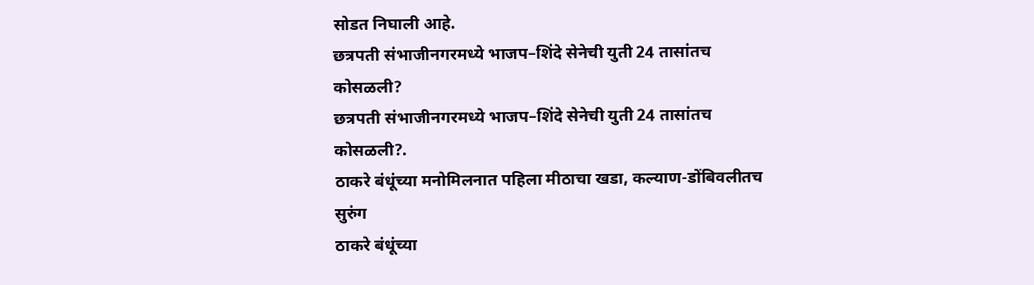सोडत निघाली आहे.
छत्रपती संभाजीनगरमध्ये भाजप–शिंदे सेनेची युती 24 तासांतच कोसळली?
छत्रपती संभाजीनगरमध्ये भाजप–शिंदे सेनेची युती 24 तासांतच कोसळली?.
ठाकरे बंधूंच्या मनोमिलनात पहिला मीठाचा खडा, कल्याण-डोंबिवलीतच सुरुंग
ठाकरे बंधूंच्या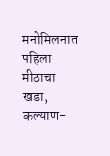मनोमिलनात पहिला मीठाचा खडा, कल्याण-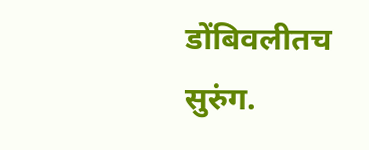डोंबिवलीतच सुरुंग.